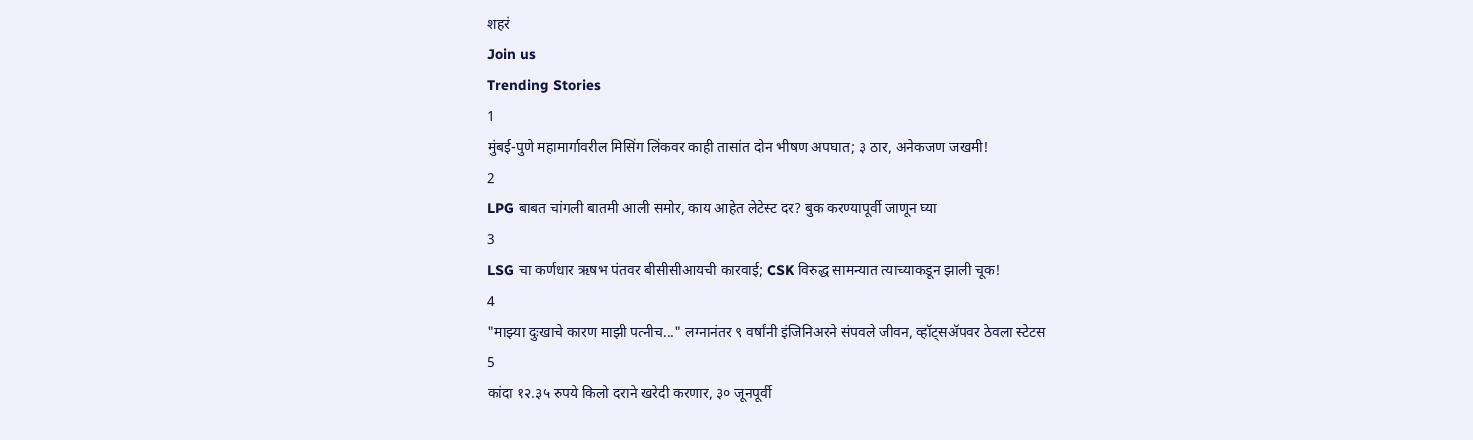शहरं
Join us
Trending Stories
1
मुंबई-पुणे महामार्गावरील मिसिंग लिंकवर काही तासांत दोन भीषण अपघात; ३ ठार, अनेकजण जखमी!
2
LPG बाबत चांगली बातमी आली समोर, काय आहेत लेटेस्ट दर? बुक करण्यापूर्वी जाणून घ्या
3
LSG चा कर्णधार ऋषभ पंतवर बीसीसीआयची कारवाई; CSK विरुद्ध सामन्यात त्याच्याकडून झाली चूक!
4
"माझ्या दुःखाचे कारण माझी पत्नीच..." लग्नानंतर ९ वर्षांनी इंजिनिअरने संपवले जीवन, व्हॉट्सॲपवर ठेवला स्टेटस
5
कांदा १२.३५ रुपये किलो दराने खरेदी करणार, ३० जूनपूर्वी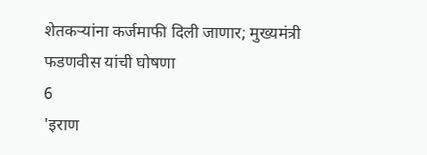शेतकऱ्यांना कर्जमाफी दिली जाणार; मुख्यमंत्री फडणवीस यांची घोषणा
6
'इराण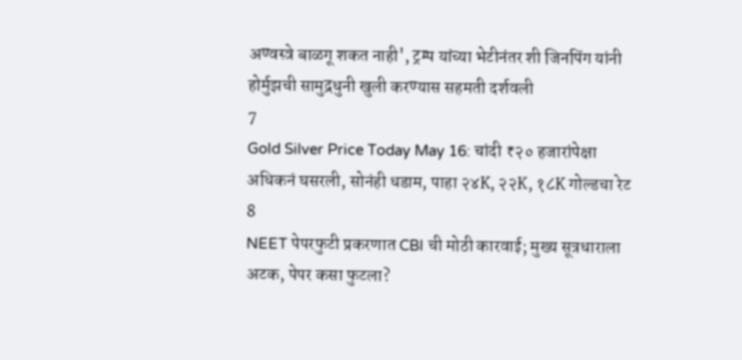अण्वस्त्रे बाळगू शकत नाही', ट्रम्प यांच्या भेटीनंतर शी जिनपिंग यांनी होर्मुझची सामुद्रधुनी खुली करण्यास सहमती दर्शवली
7
Gold Silver Price Today May 16: चांदी ₹२० हजारांपेक्षा अधिकनं घसरली, सोनंही धडाम, पाहा २४K, २२K, १८K गोल्डचा रेट
8
NEET पेपरफुटी प्रकरणात CBI ची मोठी कारवाई; मुख्य सूत्रधाराला अटक, पेपर कसा फुटला?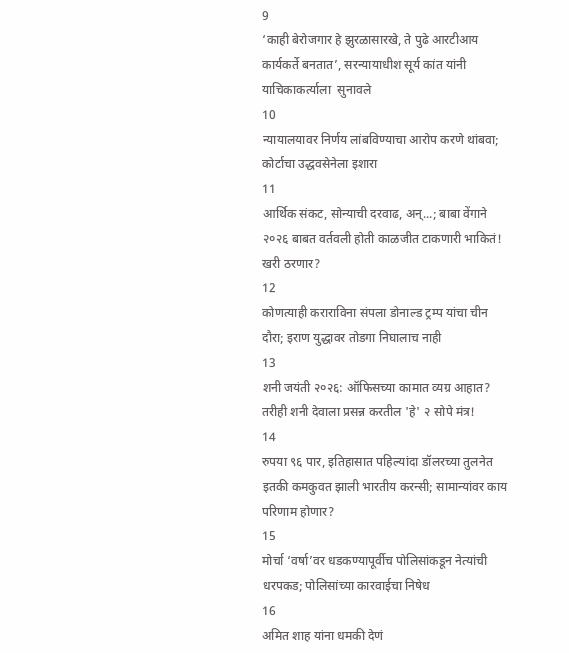9
‘काही बेरोजगार हे झुरळासारखे, ते पुढे आरटीआय कार्यकर्ते बनतात’, सरन्यायाधीश सूर्य कांत यांनी याचिकाकर्त्याला  सुनावले
10
न्यायालयावर निर्णय लांबविण्याचा आरोप करणे थांबवा; कोर्टाचा उद्धवसेनेला इशारा
11
आर्थिक संकट, सोन्याची दरवाढ, अन्...; बाबा वेंगाने २०२६ बाबत वर्तवली होती काळजीत टाकणारी भाकितं! खरी ठरणार?
12
कोणत्याही कराराविना संपला डोनाल्ड ट्रम्प यांचा चीन दौरा; इराण युद्धावर तोडगा निघालाच नाही
13
शनी जयंती २०२६: ऑफिसच्या कामात व्यग्र आहात? तरीही शनी देवाला प्रसन्न करतील 'हे' २ सोपे मंत्र!
14
रुपया ९६ पार, इतिहासात पहिल्यांदा डॉलरच्या तुलनेत इतकी कमकुवत झाली भारतीय करन्सी; सामान्यांवर काय परिणाम होणार?
15
मोर्चा ‘वर्षा’वर धडकण्यापूर्वीच पोलिसांकडून नेत्यांची धरपकड; पोलिसांच्या कारवाईचा निषेध
16
अमित शाह यांना धमकी देणं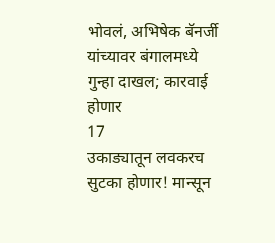भोवलं, अभिषेक बॅनर्जी यांच्यावर बंगालमध्ये गुन्हा दाखल; कारवाई होणार
17
उकाड्यातून लवकरच सुटका होणार! मान्सून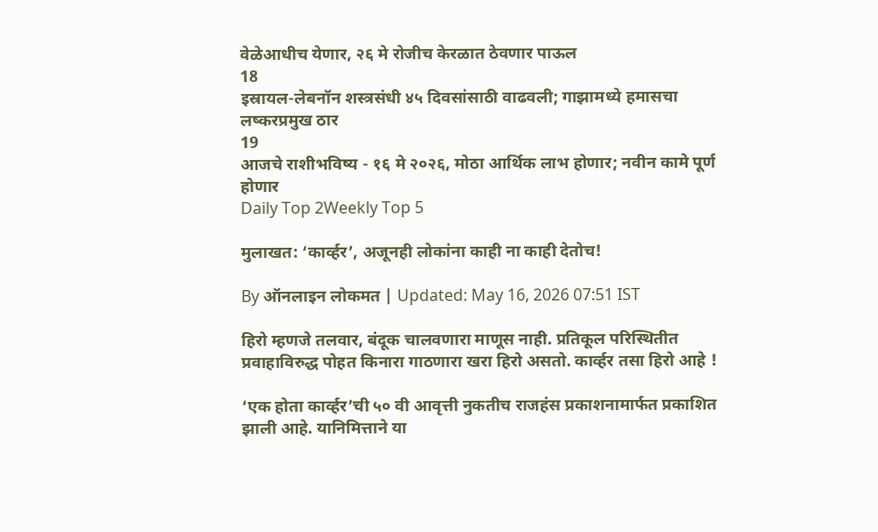वेळेआधीच येणार, २६ मे रोजीच केरळात ठेवणार पाऊल
18
इस्रायल-लेबनॉन शस्त्रसंधी ४५ दिवसांसाठी वाढवली; गाझामध्ये हमासचा लष्करप्रमुख ठार
19
आजचे राशीभविष्य - १६ मे २०२६, मोठा आर्थिक लाभ होणार; नवीन कामे पूर्ण होणार
Daily Top 2Weekly Top 5

मुलाखत: ‘कार्व्हर’, अजूनही लोकांना काही ना काही देतोच!

By ऑनलाइन लोकमत | Updated: May 16, 2026 07:51 IST

हिरो म्हणजे तलवार, बंदूक चालवणारा माणूस नाही. प्रतिकूल परिस्थितीत प्रवाहाविरुद्ध पोहत किनारा गाठणारा खरा हिरो असतो. कार्व्हर तसा हिरो आहे !

‘एक होता कार्व्हर’ची ५० वी आवृत्ती नुकतीच राजहंस प्रकाशनामार्फत प्रकाशित झाली आहे. यानिमित्ताने या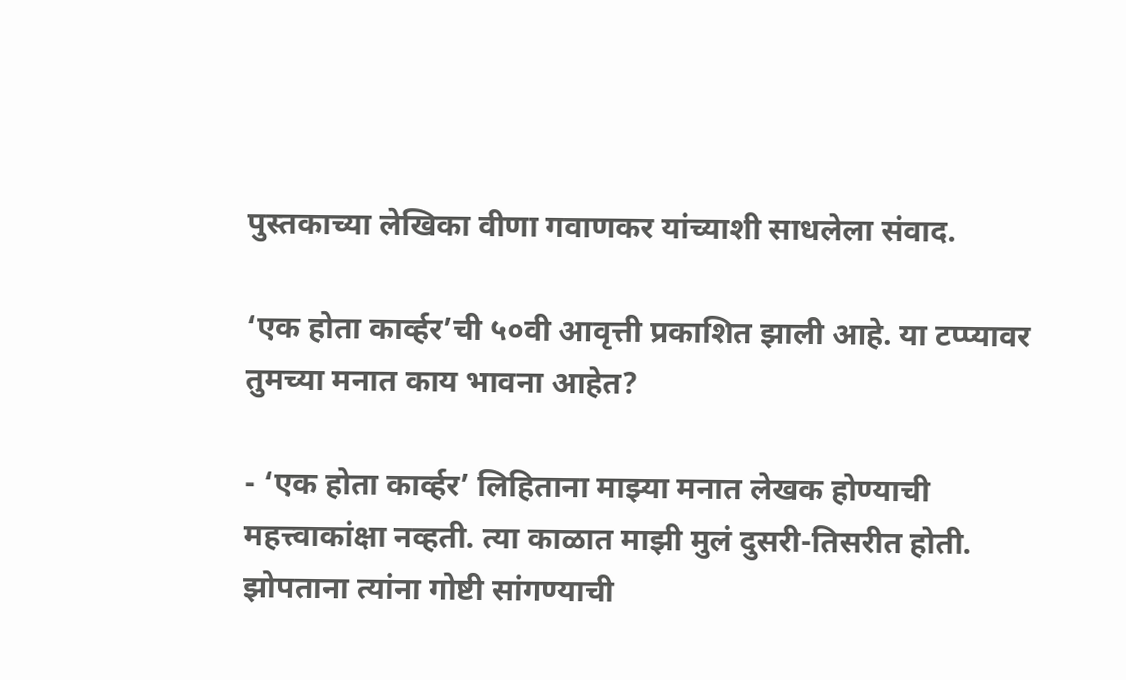पुस्तकाच्या लेखिका वीणा गवाणकर यांच्याशी साधलेला संवाद.

‘एक होता कार्व्हर’ची ५०वी आवृत्ती प्रकाशित झाली आहे. या टप्प्यावर तुमच्या मनात काय भावना आहेत?

- ‘एक होता कार्व्हर’ लिहिताना माझ्या मनात लेखक होण्याची महत्त्वाकांक्षा नव्हती. त्या काळात माझी मुलं दुसरी-तिसरीत होती. झोपताना त्यांना गोष्टी सांगण्याची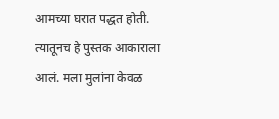आमच्या घरात पद्धत होती. त्यातूनच हे पुस्तक आकाराला आलं. मला मुलांना केवळ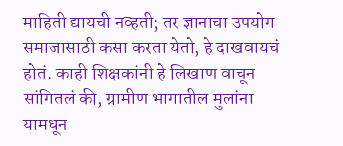माहिती द्यायची नव्हती; तर ज्ञानाचा उपयोग समाजासाठी कसा करता येतो, हे दाखवायचं होतं. काही शिक्षकांनी हे लिखाण वाचून सांगितलं की, ग्रामीण भागातील मुलांना यामधून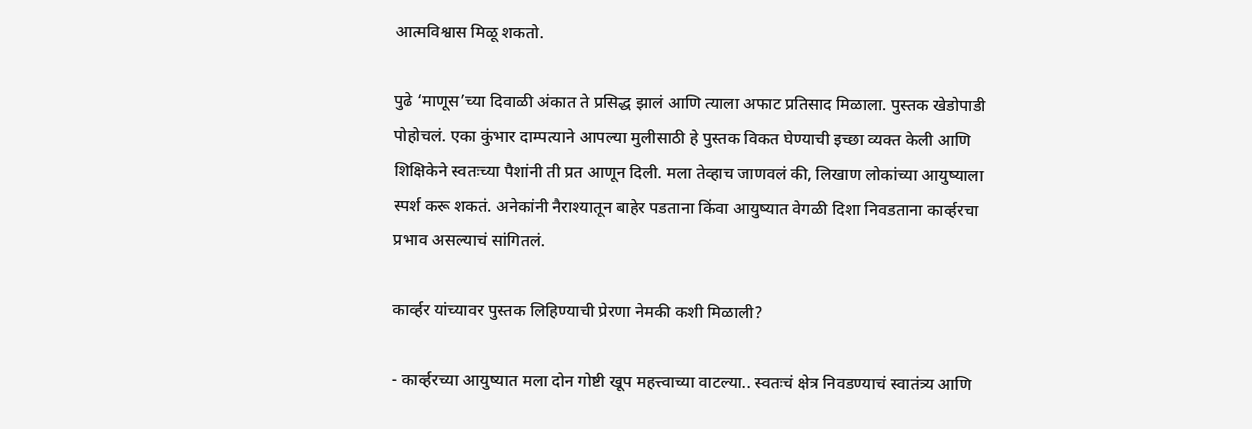आत्मविश्वास मिळू शकतो.

पुढे ‘माणूस’च्या दिवाळी अंकात ते प्रसिद्ध झालं आणि त्याला अफाट प्रतिसाद मिळाला. पुस्तक खेडोपाडी पोहोचलं. एका कुंभार दाम्पत्याने आपल्या मुलीसाठी हे पुस्तक विकत घेण्याची इच्छा व्यक्त केली आणि शिक्षिकेने स्वतःच्या पैशांनी ती प्रत आणून दिली. मला तेव्हाच जाणवलं की, लिखाण लोकांच्या आयुष्याला स्पर्श करू शकतं. अनेकांनी नैराश्यातून बाहेर पडताना किंवा आयुष्यात वेगळी दिशा निवडताना कार्व्हरचा प्रभाव असल्याचं सांगितलं.

कार्व्हर यांच्यावर पुस्तक लिहिण्याची प्रेरणा नेमकी कशी मिळाली?

- कार्व्हरच्या आयुष्यात मला दोन गोष्टी खूप महत्त्वाच्या वाटल्या.. स्वतःचं क्षेत्र निवडण्याचं स्वातंत्र्य आणि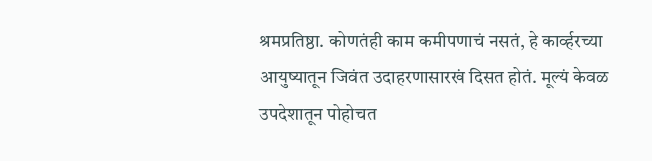श्रमप्रतिष्ठा. कोणतंही काम कमीपणाचं नसतं, हे कार्व्हरच्या आयुष्यातून जिवंत उदाहरणासारखं दिसत होतं. मूल्यं केवळ उपदेशातून पोहोचत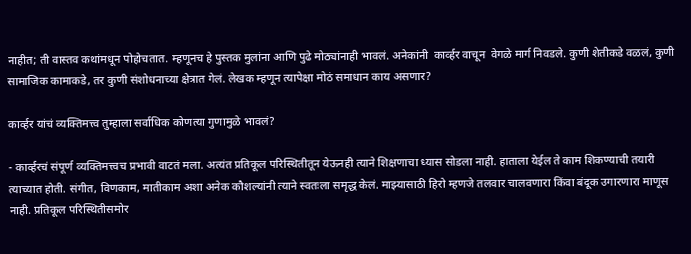नाहीत; ती वास्तव कथांमधून पोहोचतात. म्हणूनच हे पुस्तक मुलांना आणि पुढे मोठ्यांनाही भावलं. अनेकांनी  कार्व्हर वाचून  वेगळे मार्ग निवडले. कुणी शेतीकडे वळलं, कुणी सामाजिक कामाकडे, तर कुणी संशोधनाच्या क्षेत्रात गेलं. लेखक म्हणून त्यापेक्षा मोठं समाधान काय असणार?

कार्व्हर यांचं व्यक्तिमत्त्व तुम्हाला सर्वाधिक कोणत्या गुणामुळे भावलं?

- कार्व्हरचं संपूर्ण व्यक्तिमत्त्वच प्रभावी वाटतं मला. अत्यंत प्रतिकूल परिस्थितीतून येऊनही त्याने शिक्षणाचा ध्यास सोडला नाही. हाताला येईल ते काम शिकण्याची तयारी त्याच्यात होती. संगीत, विणकाम, मातीकाम अशा अनेक कौशल्यांनी त्याने स्वतःला समृद्ध केलं. माझ्यासाठी हिरो म्हणजे तलवार चालवणारा किंवा बंदूक उगारणारा माणूस नाही. प्रतिकूल परिस्थितीसमोर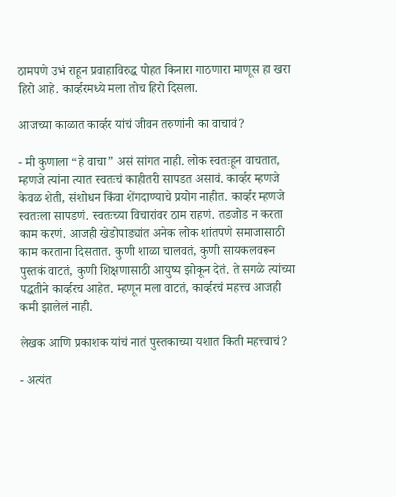ठामपणे उभं राहून प्रवाहाविरुद्ध पोहत किनारा गाठणारा माणूस हा खरा हिरो आहे. कार्व्हरमध्ये मला तोच हिरो दिसला.

आजच्या काळात कार्व्हर यांचं जीवन तरुणांनी का वाचावं?

- मी कुणाला “हे वाचा” असं सांगत नाही. लोक स्वतःहून वाचतात, म्हणजे त्यांना त्यात स्वतःचं काहीतरी सापडत असावं. कार्व्हर म्हणजे केवळ शेती, संशोधन किंवा शेंगदाण्याचे प्रयोग नाहीत. कार्व्हर म्हणजे स्वतःला सापडणं. स्वतःच्या विचारांवर ठाम राहणं. तडजोड न करता काम करणं. आजही खेडोपाड्यांत अनेक लोक शांतपणे समाजासाठी काम करताना दिसतात. कुणी शाळा चालवतं, कुणी सायकलवरून पुस्तकं वाटतं, कुणी शिक्षणासाठी आयुष्य झोकून देतं. ते सगळे त्यांच्या पद्धतीने कार्व्हरच आहेत. म्हणून मला वाटतं, कार्व्हरचं महत्त्व आजही कमी झालेलं नाही.

लेखक आणि प्रकाशक यांचं नातं पुस्तकाच्या यशात किती महत्त्वाचं?

- अत्यंत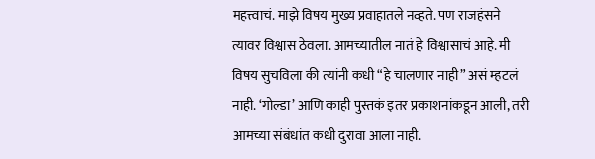महत्त्वाचं. माझे विषय मुख्य प्रवाहातले नव्हते. पण राजहंसने त्यावर विश्वास ठेवला. आमच्यातील नातं हे विश्वासाचं आहे. मी विषय सुचविला की त्यांनी कधी “हे चालणार नाही” असं म्हटलं नाही. ‘गोल्डा’ आणि काही पुस्तकं इतर प्रकाशनांकडून आली, तरी आमच्या संबंधांत कधी दुरावा आला नाही.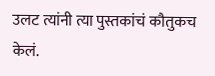उलट त्यांनी त्या पुस्तकांचं कौतुकच केलं.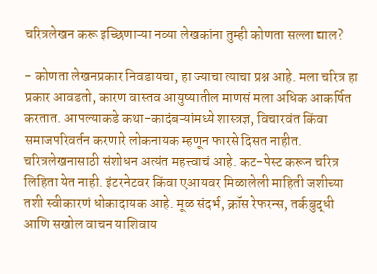चरित्रलेखन करू इच्छिणाऱ्या नव्या लेखकांना तुम्ही कोणता सल्ला द्याल?

- कोणता लेखनप्रकार निवडायचा, हा ज्याचा त्याचा प्रश्न आहे. मला चरित्र हा प्रकार आवडतो, कारण वास्तव आयुष्यातील माणसं मला अधिक आकर्षित करतात. आपल्याकडे कथा-कादंबऱ्यांमध्ये शास्त्रज्ञ, विचारवंत किंवा समाजपरिवर्तन करणारे लोकनायक म्हणून फारसे दिसत नाहीत. चरित्रलेखनासाठी संशोधन अत्यंत महत्त्वाचं आहे. कट-पेस्ट करून चरित्र लिहिता येत नाही. इंटरनेटवर किंवा एआयवर मिळालेली माहिती जशीच्या तशी स्वीकारणं धोकादायक आहे. मूळ संदर्भ, क्रॉस रेफरन्स, तर्कबुद्धी आणि सखोल वाचन याशिवाय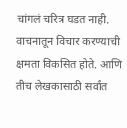चांगलं चरित्र घडत नाही. वाचनातून विचार करण्याची क्षमता विकसित होते. आणि तीच लेखकासाठी सर्वांत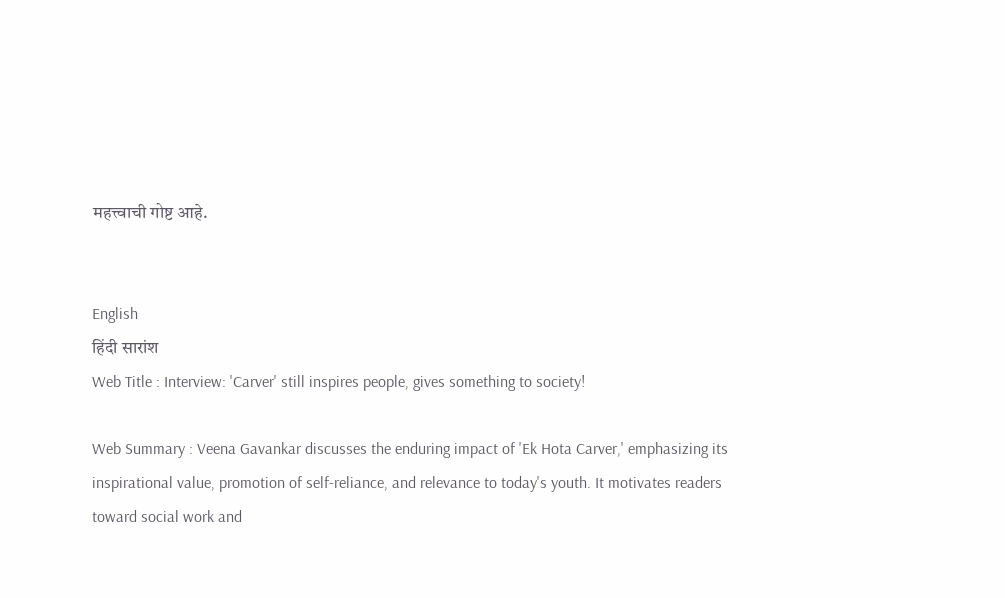महत्त्वाची गोष्ट आहे.


English
हिंदी सारांश
Web Title : Interview: 'Carver' still inspires people, gives something to society!

Web Summary : Veena Gavankar discusses the enduring impact of 'Ek Hota Carver,' emphasizing its inspirational value, promotion of self-reliance, and relevance to today's youth. It motivates readers toward social work and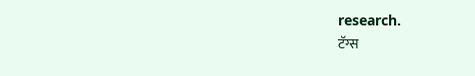research.
टॅग्स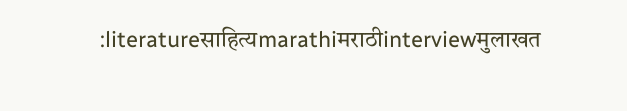:literatureसाहित्यmarathiमराठीinterviewमुलाखत